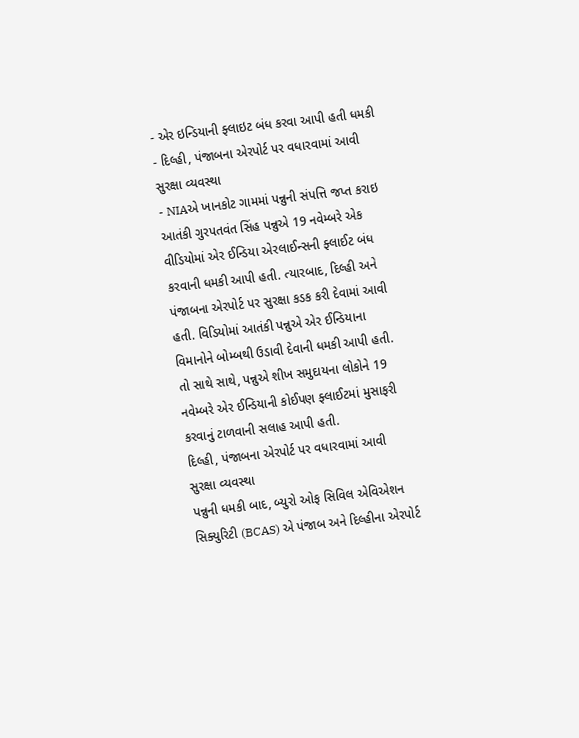- એર ઇન્ડિયાની ફ્લાઇટ બંધ કરવા આપી હતી ધમકી
- દિલ્હી, પંજાબના એરપોર્ટ પર વધારવામાં આવી સુરક્ષા વ્યવસ્થા
- NIAએ ખાનકોટ ગામમાં પન્નુની સંપત્તિ જપ્ત કરાઇ
આતંકી ગુરપતવંત સિંહ પન્નુએ 19 નવેમ્બરે એક વીડિયોમાં એર ઈન્ડિયા એરલાઈન્સની ફ્લાઈટ બંધ કરવાની ધમકી આપી હતી. ત્યારબાદ, દિલ્હી અને પંજાબના એરપોર્ટ પર સુરક્ષા કડક કરી દેવામાં આવી હતી. વિડિયોમાં આતંકી પન્નુએ એર ઈન્ડિયાના વિમાનોને બોમ્બથી ઉડાવી દેવાની ધમકી આપી હતી. તો સાથે સાથે, પન્નુએ શીખ સમુદાયના લોકોને 19 નવેમ્બરે એર ઈન્ડિયાની કોઈપણ ફ્લાઈટમાં મુસાફરી કરવાનું ટાળવાની સલાહ આપી હતી.
દિલ્હી, પંજાબના એરપોર્ટ પર વધારવામાં આવી સુરક્ષા વ્યવસ્થા
પન્નુની ધમકી બાદ, બ્યુરો ઓફ સિવિલ એવિએશન સિક્યુરિટી (BCAS) એ પંજાબ અને દિલ્હીના એરપોર્ટ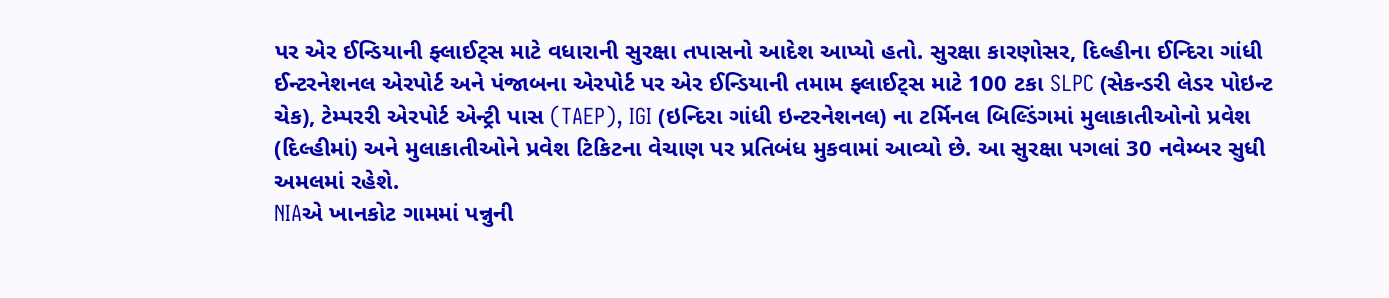પર એર ઈન્ડિયાની ફ્લાઈટ્સ માટે વધારાની સુરક્ષા તપાસનો આદેશ આપ્યો હતો. સુરક્ષા કારણોસર, દિલ્હીના ઈન્દિરા ગાંધી ઈન્ટરનેશનલ એરપોર્ટ અને પંજાબના એરપોર્ટ પર એર ઈન્ડિયાની તમામ ફ્લાઈટ્સ માટે 100 ટકા SLPC (સેકન્ડરી લેડર પોઇન્ટ ચેક), ટેમ્પરરી એરપોર્ટ એન્ટ્રી પાસ (TAEP), IGI (ઇન્દિરા ગાંધી ઇન્ટરનેશનલ) ના ટર્મિનલ બિલ્ડિંગમાં મુલાકાતીઓનો પ્રવેશ (દિલ્હીમાં) અને મુલાકાતીઓને પ્રવેશ ટિકિટના વેચાણ પર પ્રતિબંધ મુકવામાં આવ્યો છે. આ સુરક્ષા પગલાં 30 નવેમ્બર સુધી અમલમાં રહેશે.
NIAએ ખાનકોટ ગામમાં પન્નુની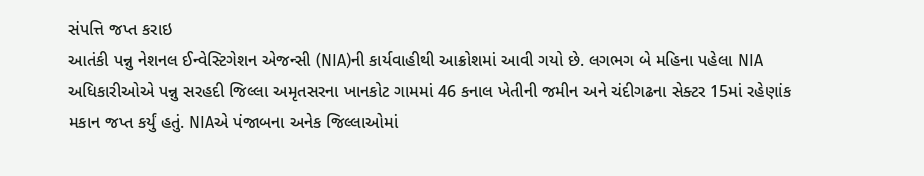સંપત્તિ જપ્ત કરાઇ
આતંકી પન્નુ નેશનલ ઈન્વેસ્ટિગેશન એજન્સી (NIA)ની કાર્યવાહીથી આક્રોશમાં આવી ગયો છે. લગભગ બે મહિના પહેલા NIA અધિકારીઓએ પન્નુ સરહદી જિલ્લા અમૃતસરના ખાનકોટ ગામમાં 46 કનાલ ખેતીની જમીન અને ચંદીગઢના સેક્ટર 15માં રહેણાંક મકાન જપ્ત કર્યું હતું. NIAએ પંજાબના અનેક જિલ્લાઓમાં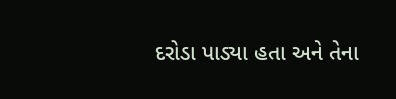દરોડા પાડ્યા હતા અને તેના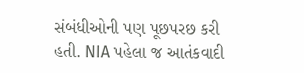સંબંધીઓની પણ પૂછપરછ કરી હતી. NIA પહેલા જ આતંકવાદી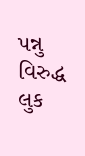પન્નુ વિરુદ્ધ લુક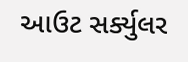આઉટ સર્ક્યુલર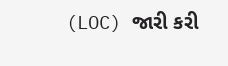(LOC) જારી કરી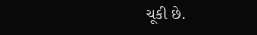ચૂકી છે.